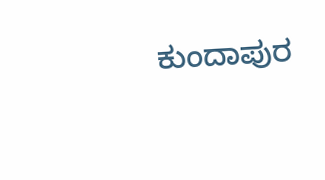ಕುಂದಾಪುರ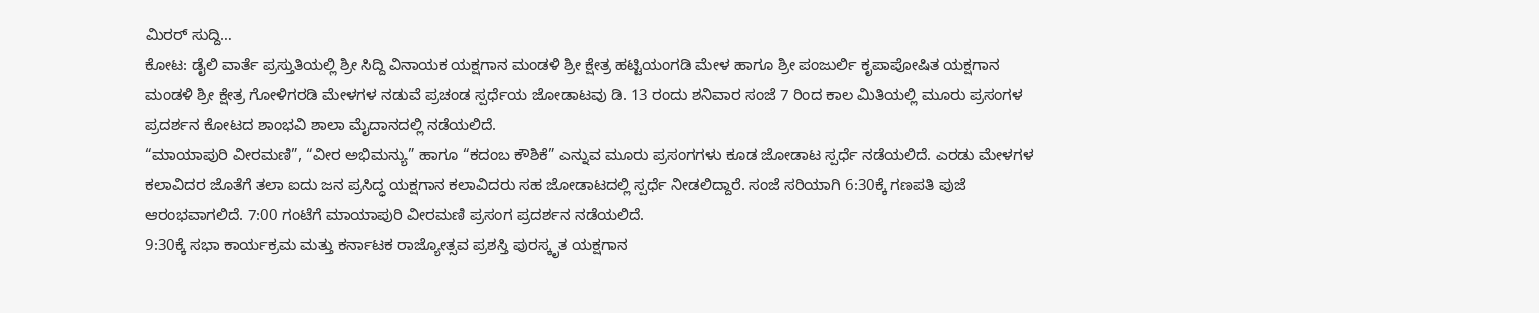ಮಿರರ್ ಸುದ್ದಿ…
ಕೋಟ: ಡೈಲಿ ವಾರ್ತೆ ಪ್ರಸ್ತುತಿಯಲ್ಲಿ ಶ್ರೀ ಸಿದ್ದಿ ವಿನಾಯಕ ಯಕ್ಷಗಾನ ಮಂಡಳಿ ಶ್ರೀ ಕ್ಷೇತ್ರ ಹಟ್ಟಿಯಂಗಡಿ ಮೇಳ ಹಾಗೂ ಶ್ರೀ ಪಂಜುರ್ಲಿ ಕೃಪಾಪೋಷಿತ ಯಕ್ಷಗಾನ ಮಂಡಳಿ ಶ್ರೀ ಕ್ಷೇತ್ರ ಗೋಳಿಗರಡಿ ಮೇಳಗಳ ನಡುವೆ ಪ್ರಚಂಡ ಸ್ಪರ್ಧೆಯ ಜೋಡಾಟವು ಡಿ. 13 ರಂದು ಶನಿವಾರ ಸಂಜೆ 7 ರಿಂದ ಕಾಲ ಮಿತಿಯಲ್ಲಿ ಮೂರು ಪ್ರಸಂಗಳ ಪ್ರದರ್ಶನ ಕೋಟದ ಶಾಂಭವಿ ಶಾಲಾ ಮೈದಾನದಲ್ಲಿ ನಡೆಯಲಿದೆ.
“ಮಾಯಾಪುರಿ ವೀರಮಣಿ”, “ವೀರ ಅಭಿಮನ್ಯು” ಹಾಗೂ “ಕದಂಬ ಕೌಶಿಕೆ” ಎನ್ನುವ ಮೂರು ಪ್ರಸಂಗಗಳು ಕೂಡ ಜೋಡಾಟ ಸ್ಪರ್ಧೆ ನಡೆಯಲಿದೆ. ಎರಡು ಮೇಳಗಳ ಕಲಾವಿದರ ಜೊತೆಗೆ ತಲಾ ಐದು ಜನ ಪ್ರಸಿದ್ಧ ಯಕ್ಷಗಾನ ಕಲಾವಿದರು ಸಹ ಜೋಡಾಟದಲ್ಲಿ ಸ್ಪರ್ಧೆ ನೀಡಲಿದ್ದಾರೆ. ಸಂಜೆ ಸರಿಯಾಗಿ 6:30ಕ್ಕೆ ಗಣಪತಿ ಪುಜೆ ಆರಂಭವಾಗಲಿದೆ. 7:00 ಗಂಟೆಗೆ ಮಾಯಾಪುರಿ ವೀರಮಣಿ ಪ್ರಸಂಗ ಪ್ರದರ್ಶನ ನಡೆಯಲಿದೆ.
9:30ಕ್ಕೆ ಸಭಾ ಕಾರ್ಯಕ್ರಮ ಮತ್ತು ಕರ್ನಾಟಕ ರಾಜ್ಯೋತ್ಸವ ಪ್ರಶಸ್ತಿ ಪುರಸ್ಕೃತ ಯಕ್ಷಗಾನ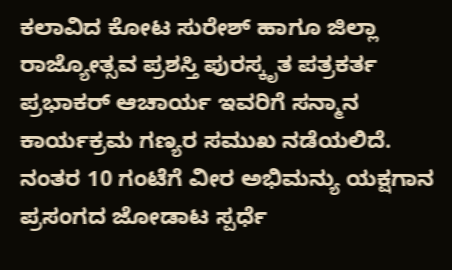ಕಲಾವಿದ ಕೋಟ ಸುರೇಶ್ ಹಾಗೂ ಜಿಲ್ಲಾ ರಾಜ್ಯೋತ್ಸವ ಪ್ರಶಸ್ತಿ ಪುರಸ್ಕೃತ ಪತ್ರಕರ್ತ ಪ್ರಭಾಕರ್ ಆಚಾರ್ಯ ಇವರಿಗೆ ಸನ್ಮಾನ ಕಾರ್ಯಕ್ರಮ ಗಣ್ಯರ ಸಮುಖ ನಡೆಯಲಿದೆ.
ನಂತರ 10 ಗಂಟೆಗೆ ವೀರ ಅಭಿಮನ್ಯು ಯಕ್ಷಗಾನ ಪ್ರಸಂಗದ ಜೋಡಾಟ ಸ್ಪರ್ಧೆ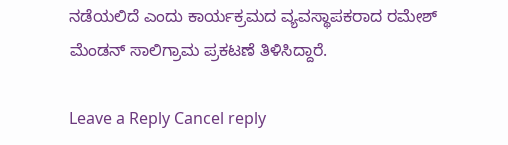ನಡೆಯಲಿದೆ ಎಂದು ಕಾರ್ಯಕ್ರಮದ ವ್ಯವಸ್ಥಾಪಕರಾದ ರಮೇಶ್ ಮೆಂಡನ್ ಸಾಲಿಗ್ರಾಮ ಪ್ರಕಟಣೆ ತಿಳಿಸಿದ್ದಾರೆ.

Leave a Reply Cancel reply